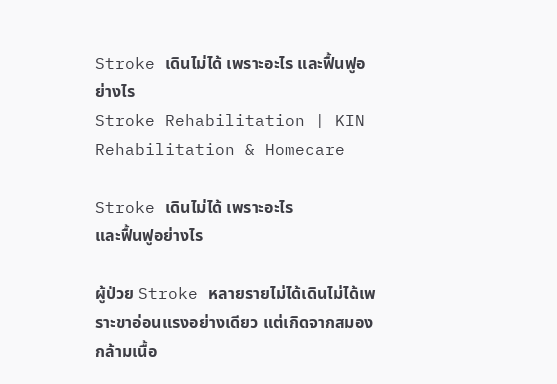Stroke เดินไม่ได้ เพราะอะไร และฟื้นฟูอย่างไร
Stroke Rehabilitation | KIN Rehabilitation & Homecare

Stroke เดินไม่ได้ เพราะอะไร
และฟื้นฟูอย่างไร

ผู้ป่วย Stroke หลายรายไม่ได้เดินไม่ได้เพราะขาอ่อนแรงอย่างเดียว แต่เกิดจากสมอง กล้ามเนื้อ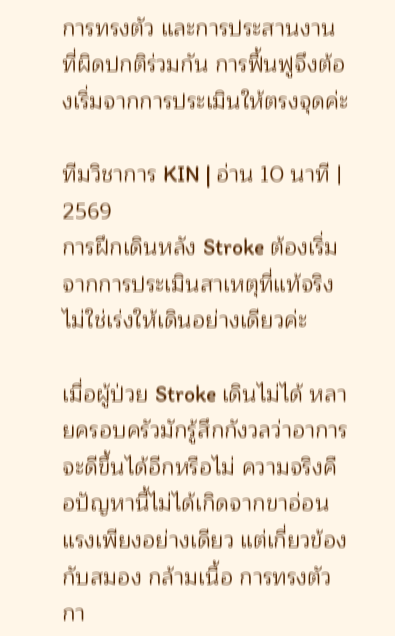การทรงตัว และการประสานงานที่ผิดปกติร่วมกัน การฟื้นฟูจึงต้องเริ่มจากการประเมินให้ตรงจุดค่ะ

ทีมวิชาการ KIN | อ่าน 10 นาที | 2569
การฝึกเดินหลัง Stroke ต้องเริ่มจากการประเมินสาเหตุที่แท้จริง ไม่ใช่เร่งให้เดินอย่างเดียวค่ะ

เมื่อผู้ป่วย Stroke เดินไม่ได้ หลายครอบครัวมักรู้สึกกังวลว่าอาการจะดีขึ้นได้อีกหรือไม่ ความจริงคือปัญหานี้ไม่ได้เกิดจากขาอ่อนแรงเพียงอย่างเดียว แต่เกี่ยวข้องกับสมอง กล้ามเนื้อ การทรงตัว กา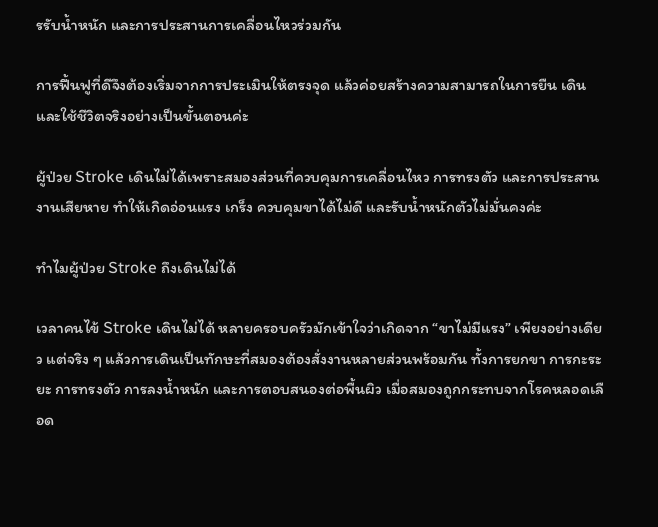รรับน้ำหนัก และการประสานการเคลื่อนไหวร่วมกัน

การฟื้นฟูที่ดีจึงต้องเริ่มจากการประเมินให้ตรงจุด แล้วค่อยสร้างความสามารถในการยืน เดิน และใช้ชีวิตจริงอย่างเป็นขั้นตอนค่ะ

ผู้ป่วย Stroke เดินไม่ได้เพราะสมองส่วนที่ควบคุมการเคลื่อนไหว การทรงตัว และการประสานงานเสียหาย ทำให้เกิดอ่อนแรง เกร็ง ควบคุมขาได้ไม่ดี และรับน้ำหนักตัวไม่มั่นคงค่ะ

ทำไมผู้ป่วย Stroke ถึงเดินไม่ได้

เวลาคนไข้ Stroke เดินไม่ได้ หลายครอบครัวมักเข้าใจว่าเกิดจาก “ขาไม่มีแรง” เพียงอย่างเดียว แต่จริง ๆ แล้วการเดินเป็นทักษะที่สมองต้องสั่งงานหลายส่วนพร้อมกัน ทั้งการยกขา การกะระยะ การทรงตัว การลงน้ำหนัก และการตอบสนองต่อพื้นผิว เมื่อสมองถูกกระทบจากโรคหลอดเลือด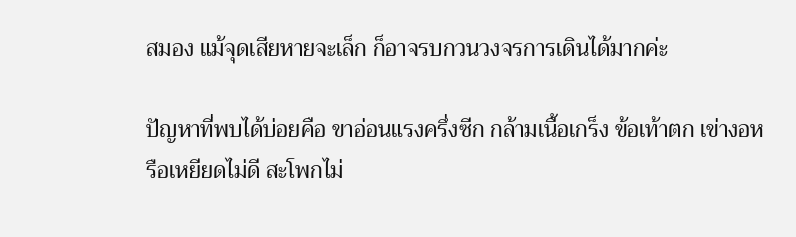สมอง แม้จุดเสียหายจะเล็ก ก็อาจรบกวนวงจรการเดินได้มากค่ะ

ปัญหาที่พบได้บ่อยคือ ขาอ่อนแรงครึ่งซีก กล้ามเนื้อเกร็ง ข้อเท้าตก เข่างอหรือเหยียดไม่ดี สะโพกไม่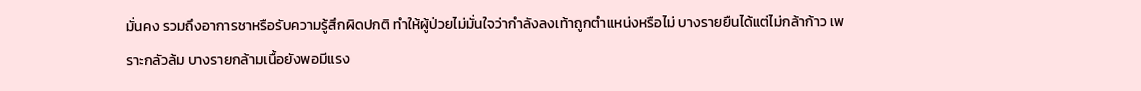มั่นคง รวมถึงอาการชาหรือรับความรู้สึกผิดปกติ ทำให้ผู้ป่วยไม่มั่นใจว่ากำลังลงเท้าถูกตำแหน่งหรือไม่ บางรายยืนได้แต่ไม่กล้าก้าว เพราะกลัวล้ม บางรายกล้ามเนื้อยังพอมีแรง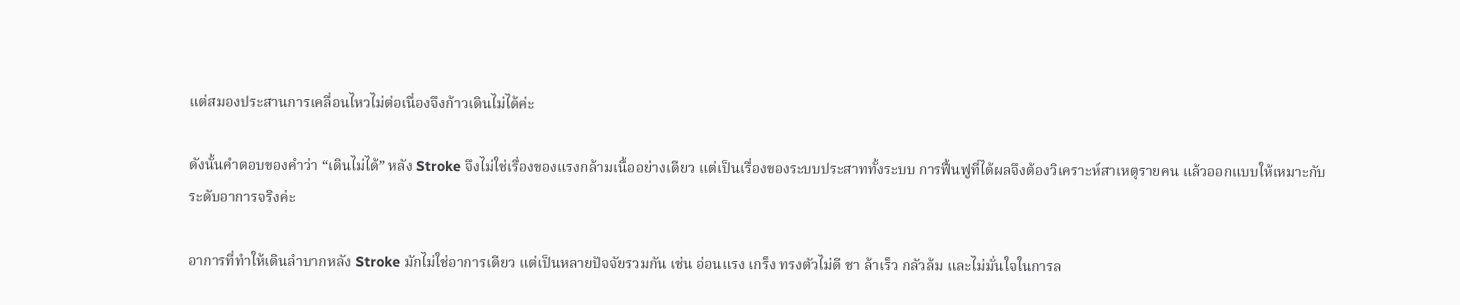แต่สมองประสานการเคลื่อนไหวไม่ต่อเนื่องจึงก้าวเดินไม่ได้ค่ะ

ดังนั้นคำตอบของคำว่า “เดินไม่ได้” หลัง Stroke จึงไม่ใช่เรื่องของแรงกล้ามเนื้ออย่างเดียว แต่เป็นเรื่องของระบบประสาททั้งระบบ การฟื้นฟูที่ได้ผลจึงต้องวิเคราะห์สาเหตุรายคน แล้วออกแบบให้เหมาะกับระดับอาการจริงค่ะ

อาการที่ทำให้เดินลำบากหลัง Stroke มักไม่ใช่อาการเดียว แต่เป็นหลายปัจจัยรวมกัน เช่น อ่อนแรง เกร็ง ทรงตัวไม่ดี ชา ล้าเร็ว กลัวล้ม และไม่มั่นใจในการล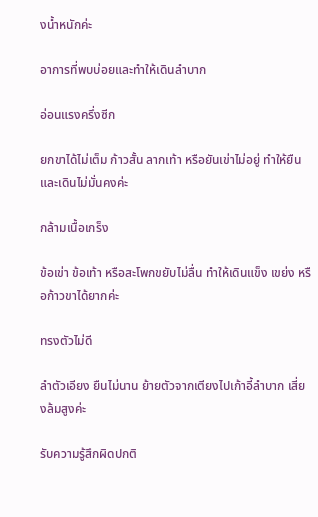งน้ำหนักค่ะ

อาการที่พบบ่อยและทำให้เดินลำบาก

อ่อนแรงครึ่งซีก

ยกขาได้ไม่เต็ม ก้าวสั้น ลากเท้า หรือยันเข่าไม่อยู่ ทำให้ยืนและเดินไม่มั่นคงค่ะ

กล้ามเนื้อเกร็ง

ข้อเข่า ข้อเท้า หรือสะโพกขยับไม่ลื่น ทำให้เดินแข็ง เขย่ง หรือก้าวขาได้ยากค่ะ

ทรงตัวไม่ดี

ลำตัวเอียง ยืนไม่นาน ย้ายตัวจากเตียงไปเก้าอี้ลำบาก เสี่ยงล้มสูงค่ะ

รับความรู้สึกผิดปกติ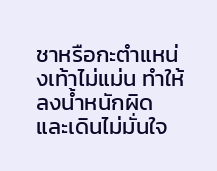ชาหรือกะตำแหน่งเท้าไม่แม่น ทำให้ลงน้ำหนักผิด และเดินไม่มั่นใจ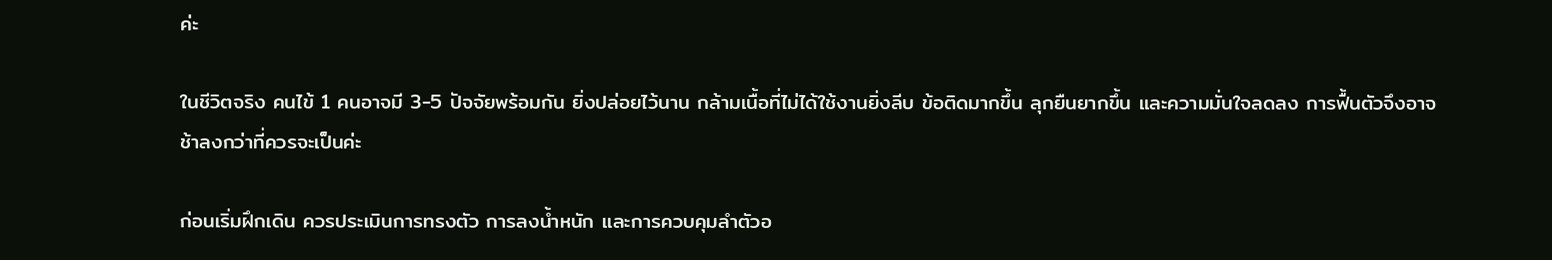ค่ะ

ในชีวิตจริง คนไข้ 1 คนอาจมี 3-5 ปัจจัยพร้อมกัน ยิ่งปล่อยไว้นาน กล้ามเนื้อที่ไม่ได้ใช้งานยิ่งลีบ ข้อติดมากขึ้น ลุกยืนยากขึ้น และความมั่นใจลดลง การฟื้นตัวจึงอาจช้าลงกว่าที่ควรจะเป็นค่ะ

ก่อนเริ่มฝึกเดิน ควรประเมินการทรงตัว การลงน้ำหนัก และการควบคุมลำตัวอ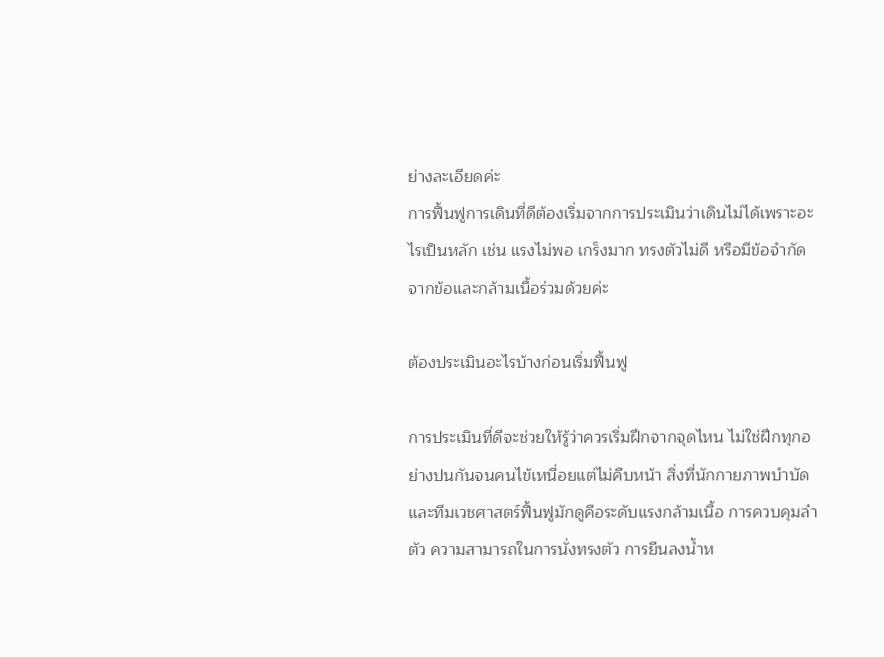ย่างละเอียดค่ะ
การฟื้นฟูการเดินที่ดีต้องเริ่มจากการประเมินว่าเดินไม่ได้เพราะอะไรเป็นหลัก เช่น แรงไม่พอ เกร็งมาก ทรงตัวไม่ดี หรือมีข้อจำกัดจากข้อและกล้ามเนื้อร่วมด้วยค่ะ

ต้องประเมินอะไรบ้างก่อนเริ่มฟื้นฟู

การประเมินที่ดีจะช่วยให้รู้ว่าควรเริ่มฝึกจากจุดไหน ไม่ใช่ฝึกทุกอย่างปนกันจนคนไข้เหนื่อยแต่ไม่คืบหน้า สิ่งที่นักกายภาพบำบัดและทีมเวชศาสตร์ฟื้นฟูมักดูคือระดับแรงกล้ามเนื้อ การควบคุมลำตัว ความสามารถในการนั่งทรงตัว การยืนลงน้ำห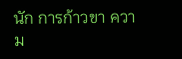นัก การก้าวขา ความ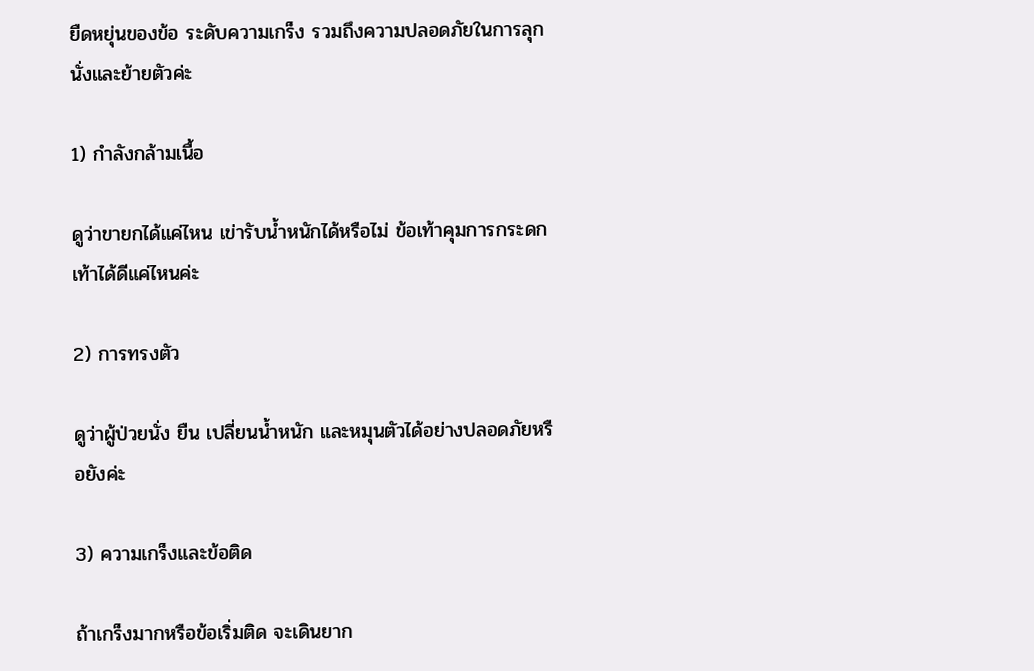ยืดหยุ่นของข้อ ระดับความเกร็ง รวมถึงความปลอดภัยในการลุกนั่งและย้ายตัวค่ะ

1) กำลังกล้ามเนื้อ

ดูว่าขายกได้แค่ไหน เข่ารับน้ำหนักได้หรือไม่ ข้อเท้าคุมการกระดกเท้าได้ดีแค่ไหนค่ะ

2) การทรงตัว

ดูว่าผู้ป่วยนั่ง ยืน เปลี่ยนน้ำหนัก และหมุนตัวได้อย่างปลอดภัยหรือยังค่ะ

3) ความเกร็งและข้อติด

ถ้าเกร็งมากหรือข้อเริ่มติด จะเดินยาก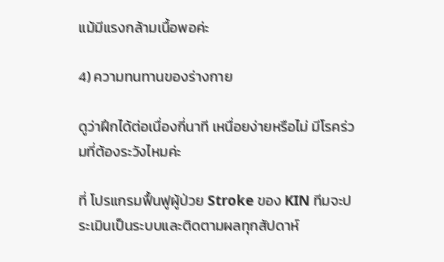แม้มีแรงกล้ามเนื้อพอค่ะ

4) ความทนทานของร่างกาย

ดูว่าฝึกได้ต่อเนื่องกี่นาที เหนื่อยง่ายหรือไม่ มีโรคร่วมที่ต้องระวังไหมค่ะ

ที่ โปรแกรมฟื้นฟูผู้ป่วย Stroke ของ KIN ทีมจะประเมินเป็นระบบและติดตามผลทุกสัปดาห์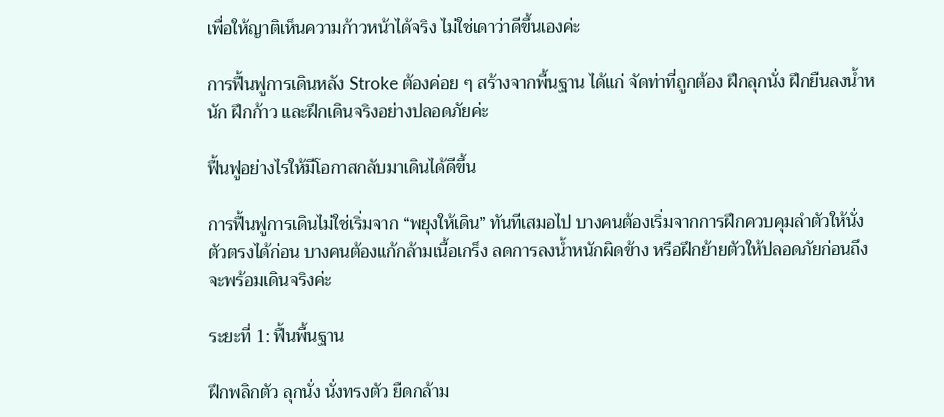เพื่อให้ญาติเห็นความก้าวหน้าได้จริง ไม่ใช่เดาว่าดีขึ้นเองค่ะ

การฟื้นฟูการเดินหลัง Stroke ต้องค่อย ๆ สร้างจากพื้นฐาน ได้แก่ จัดท่าที่ถูกต้อง ฝึกลุกนั่ง ฝึกยืนลงน้ำหนัก ฝึกก้าว และฝึกเดินจริงอย่างปลอดภัยค่ะ

ฟื้นฟูอย่างไรให้มีโอกาสกลับมาเดินได้ดีขึ้น

การฟื้นฟูการเดินไม่ใช่เริ่มจาก “พยุงให้เดิน” ทันทีเสมอไป บางคนต้องเริ่มจากการฝึกควบคุมลำตัวให้นั่งตัวตรงได้ก่อน บางคนต้องแก้กล้ามเนื้อเกร็ง ลดการลงน้ำหนักผิดข้าง หรือฝึกย้ายตัวให้ปลอดภัยก่อนถึงจะพร้อมเดินจริงค่ะ

ระยะที่ 1: ฟื้นพื้นฐาน

ฝึกพลิกตัว ลุกนั่ง นั่งทรงตัว ยืดกล้าม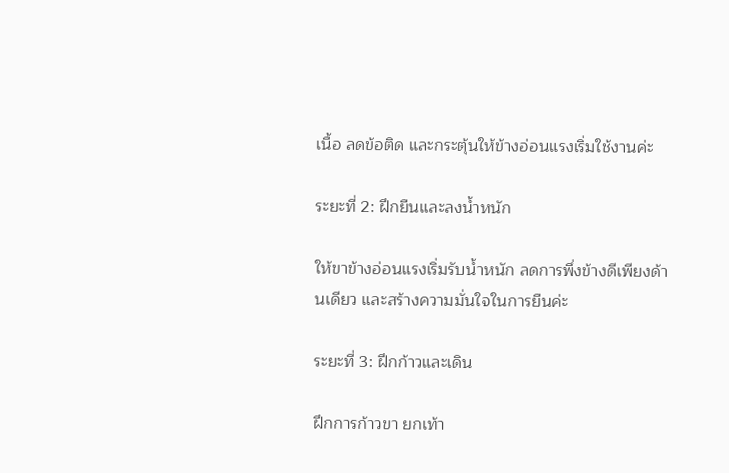เนื้อ ลดข้อติด และกระตุ้นให้ข้างอ่อนแรงเริ่มใช้งานค่ะ

ระยะที่ 2: ฝึกยืนและลงน้ำหนัก

ให้ขาข้างอ่อนแรงเริ่มรับน้ำหนัก ลดการพึ่งข้างดีเพียงด้านเดียว และสร้างความมั่นใจในการยืนค่ะ

ระยะที่ 3: ฝึกก้าวและเดิน

ฝึกการก้าวขา ยกเท้า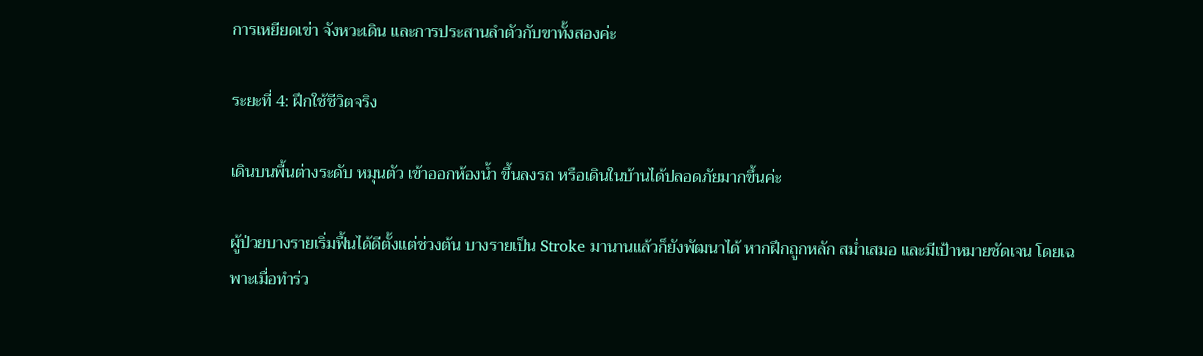การเหยียดเข่า จังหวะเดิน และการประสานลำตัวกับขาทั้งสองค่ะ

ระยะที่ 4: ฝึกใช้ชีวิตจริง

เดินบนพื้นต่างระดับ หมุนตัว เข้าออกห้องน้ำ ขึ้นลงรถ หรือเดินในบ้านได้ปลอดภัยมากขึ้นค่ะ

ผู้ป่วยบางรายเริ่มฟื้นได้ดีตั้งแต่ช่วงต้น บางรายเป็น Stroke มานานแล้วก็ยังพัฒนาได้ หากฝึกถูกหลัก สม่ำเสมอ และมีเป้าหมายชัดเจน โดยเฉพาะเมื่อทำร่ว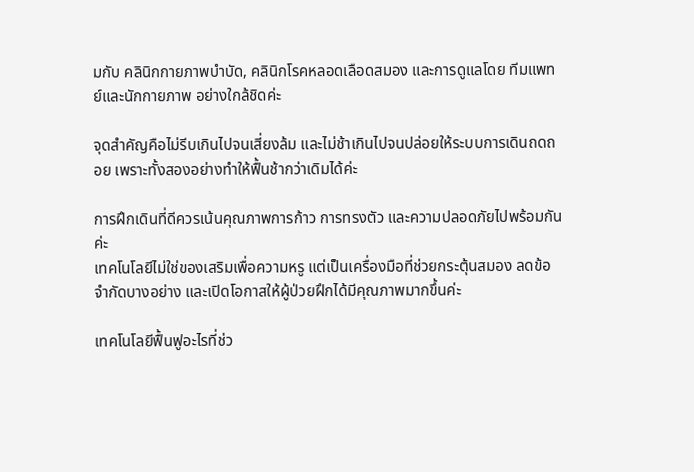มกับ คลินิกกายภาพบำบัด, คลินิกโรคหลอดเลือดสมอง และการดูแลโดย ทีมแพทย์และนักกายภาพ อย่างใกล้ชิดค่ะ

จุดสำคัญคือไม่รีบเกินไปจนเสี่ยงล้ม และไม่ช้าเกินไปจนปล่อยให้ระบบการเดินถดถอย เพราะทั้งสองอย่างทำให้ฟื้นช้ากว่าเดิมได้ค่ะ

การฝึกเดินที่ดีควรเน้นคุณภาพการก้าว การทรงตัว และความปลอดภัยไปพร้อมกันค่ะ
เทคโนโลยีไม่ใช่ของเสริมเพื่อความหรู แต่เป็นเครื่องมือที่ช่วยกระตุ้นสมอง ลดข้อจำกัดบางอย่าง และเปิดโอกาสให้ผู้ป่วยฝึกได้มีคุณภาพมากขึ้นค่ะ

เทคโนโลยีฟื้นฟูอะไรที่ช่ว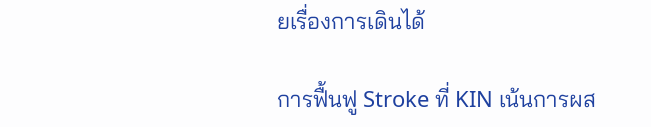ยเรื่องการเดินได้

การฟื้นฟู Stroke ที่ KIN เน้นการผส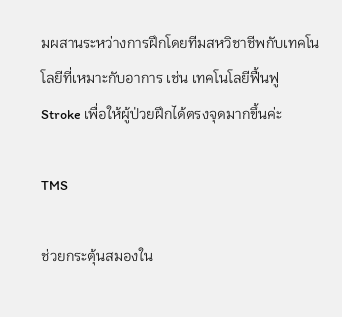มผสานระหว่างการฝึกโดยทีมสหวิชาชีพกับเทคโนโลยีที่เหมาะกับอาการ เช่น เทคโนโลยีฟื้นฟู Stroke เพื่อให้ผู้ป่วยฝึกได้ตรงจุดมากขึ้นค่ะ

TMS

ช่วยกระตุ้นสมองใน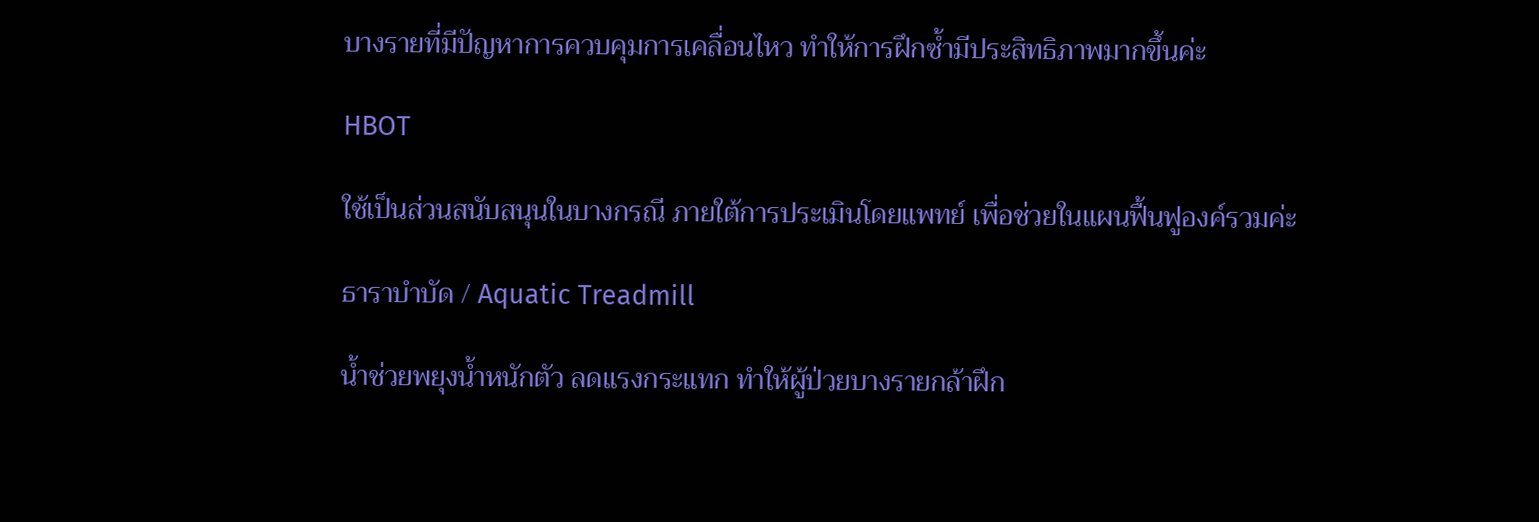บางรายที่มีปัญหาการควบคุมการเคลื่อนไหว ทำให้การฝึกซ้ำมีประสิทธิภาพมากขึ้นค่ะ

HBOT

ใช้เป็นส่วนสนับสนุนในบางกรณี ภายใต้การประเมินโดยแพทย์ เพื่อช่วยในแผนฟื้นฟูองค์รวมค่ะ

ธาราบำบัด / Aquatic Treadmill

น้ำช่วยพยุงน้ำหนักตัว ลดแรงกระแทก ทำให้ผู้ป่วยบางรายกล้าฝึก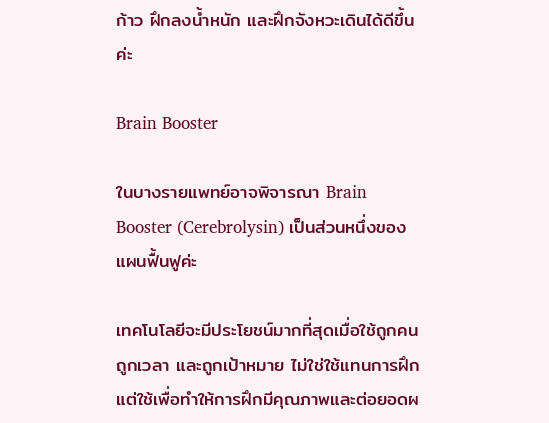ก้าว ฝึกลงน้ำหนัก และฝึกจังหวะเดินได้ดีขึ้นค่ะ

Brain Booster

ในบางรายแพทย์อาจพิจารณา Brain Booster (Cerebrolysin) เป็นส่วนหนึ่งของแผนฟื้นฟูค่ะ

เทคโนโลยีจะมีประโยชน์มากที่สุดเมื่อใช้ถูกคน ถูกเวลา และถูกเป้าหมาย ไม่ใช่ใช้แทนการฝึก แต่ใช้เพื่อทำให้การฝึกมีคุณภาพและต่อยอดผ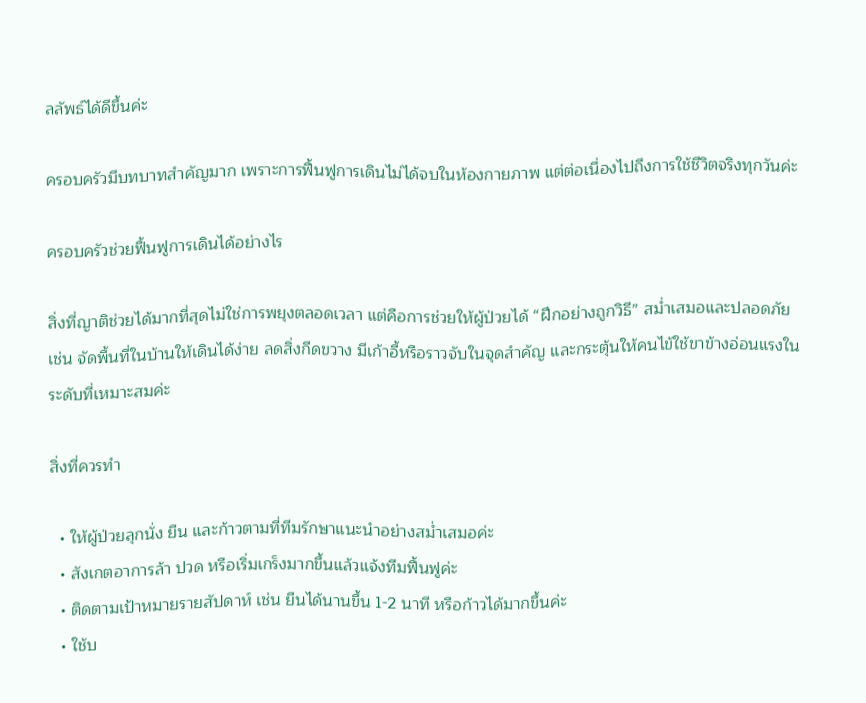ลลัพธ์ได้ดีขึ้นค่ะ

ครอบครัวมีบทบาทสำคัญมาก เพราะการฟื้นฟูการเดินไม่ได้จบในห้องกายภาพ แต่ต่อเนื่องไปถึงการใช้ชีวิตจริงทุกวันค่ะ

ครอบครัวช่วยฟื้นฟูการเดินได้อย่างไร

สิ่งที่ญาติช่วยได้มากที่สุดไม่ใช่การพยุงตลอดเวลา แต่คือการช่วยให้ผู้ป่วยได้ “ฝึกอย่างถูกวิธี” สม่ำเสมอและปลอดภัย เช่น จัดพื้นที่ในบ้านให้เดินได้ง่าย ลดสิ่งกีดขวาง มีเก้าอี้หรือราวจับในจุดสำคัญ และกระตุ้นให้คนไข้ใช้ขาข้างอ่อนแรงในระดับที่เหมาะสมค่ะ

สิ่งที่ควรทำ

  • ให้ผู้ป่วยลุกนั่ง ยืน และก้าวตามที่ทีมรักษาแนะนำอย่างสม่ำเสมอค่ะ
  • สังเกตอาการล้า ปวด หรือเริ่มเกร็งมากขึ้นแล้วแจ้งทีมฟื้นฟูค่ะ
  • ติดตามเป้าหมายรายสัปดาห์ เช่น ยืนได้นานขึ้น 1-2 นาที หรือก้าวได้มากขึ้นค่ะ
  • ใช้บ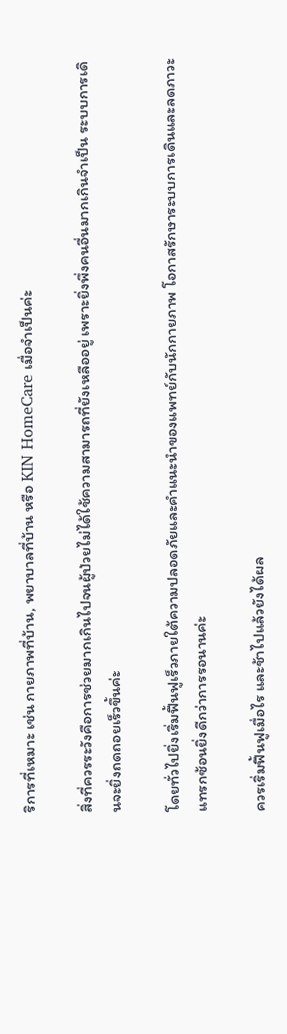ริการที่เหมาะ เช่น กายภาพที่บ้าน, พยาบาลที่บ้าน หรือ KIN HomeCare เมื่อจำเป็นค่ะ

สิ่งที่ควรระวังคือการช่วยมากเกินไปจนผู้ป่วยไม่ได้ใช้ความสามารถที่ยังเหลืออยู่ เพราะยิ่งพึ่งคนอื่นมากเกินจำเป็น ระบบการเดินจะยิ่งถดถอยเร็วขึ้นค่ะ

โดยทั่วไปยิ่งเริ่มฟื้นฟูเร็วภายใต้ความปลอดภัยและคำแนะนำของแพทย์กับนักกายภาพ โอกาสรักษาระบบการเดินและลดภาวะแทรกซ้อนยิ่งดีกว่าการรอนานค่ะ

ควรเริ่มฟื้นฟูเมื่อไร และช้าไปแล้วยังได้ผล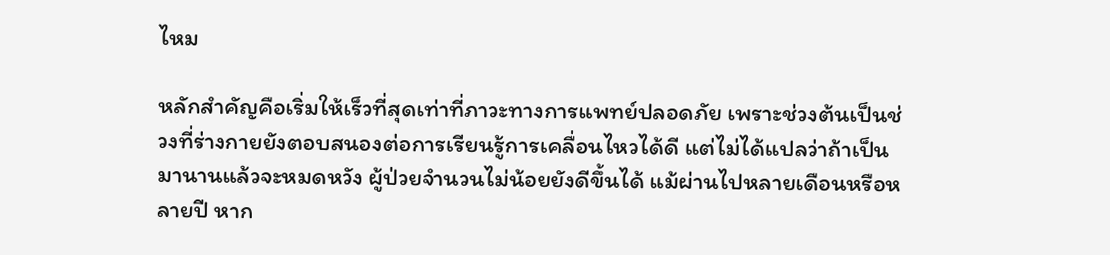ไหม

หลักสำคัญคือเริ่มให้เร็วที่สุดเท่าที่ภาวะทางการแพทย์ปลอดภัย เพราะช่วงต้นเป็นช่วงที่ร่างกายยังตอบสนองต่อการเรียนรู้การเคลื่อนไหวได้ดี แต่ไม่ได้แปลว่าถ้าเป็นมานานแล้วจะหมดหวัง ผู้ป่วยจำนวนไม่น้อยยังดีขึ้นได้ แม้ผ่านไปหลายเดือนหรือหลายปี หาก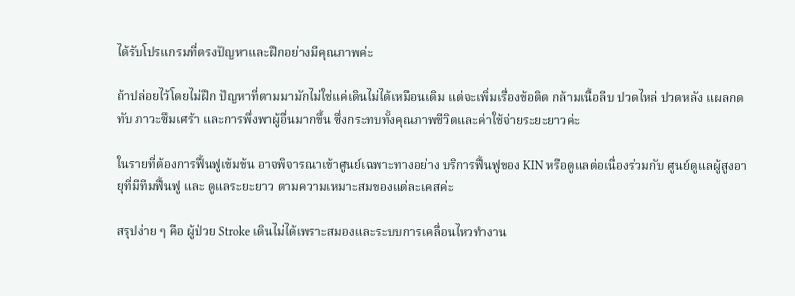ได้รับโปรแกรมที่ตรงปัญหาและฝึกอย่างมีคุณภาพค่ะ

ถ้าปล่อยไว้โดยไม่ฝึก ปัญหาที่ตามมามักไม่ใช่แค่เดินไม่ได้เหมือนเดิม แต่จะเพิ่มเรื่องข้อติด กล้ามเนื้อลีบ ปวดไหล่ ปวดหลัง แผลกดทับ ภาวะซึมเศร้า และการพึ่งพาผู้อื่นมากขึ้น ซึ่งกระทบทั้งคุณภาพชีวิตและค่าใช้จ่ายระยะยาวค่ะ

ในรายที่ต้องการฟื้นฟูเข้มข้น อาจพิจารณาเข้าศูนย์เฉพาะทางอย่าง บริการฟื้นฟูของ KIN หรือดูแลต่อเนื่องร่วมกับ ศูนย์ดูแลผู้สูงอายุที่มีทีมฟื้นฟู และ ดูแลระยะยาว ตามความเหมาะสมของแต่ละเคสค่ะ

สรุปง่าย ๆ คือ ผู้ป่วย Stroke เดินไม่ได้เพราะสมองและระบบการเคลื่อนไหวทำงาน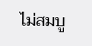ไม่สมบู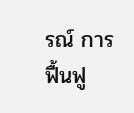รณ์ การฟื้นฟู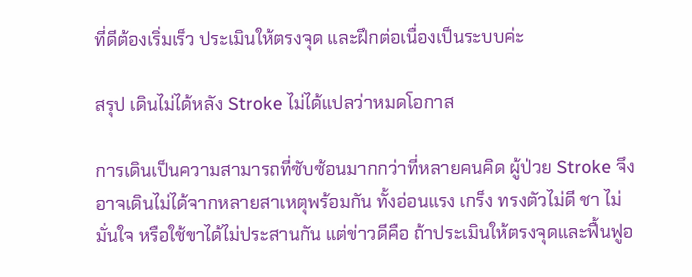ที่ดีต้องเริ่มเร็ว ประเมินให้ตรงจุด และฝึกต่อเนื่องเป็นระบบค่ะ

สรุป เดินไม่ได้หลัง Stroke ไม่ได้แปลว่าหมดโอกาส

การเดินเป็นความสามารถที่ซับซ้อนมากกว่าที่หลายคนคิด ผู้ป่วย Stroke จึงอาจเดินไม่ได้จากหลายสาเหตุพร้อมกัน ทั้งอ่อนแรง เกร็ง ทรงตัวไม่ดี ชา ไม่มั่นใจ หรือใช้ขาได้ไม่ประสานกัน แต่ข่าวดีคือ ถ้าประเมินให้ตรงจุดและฟื้นฟูอ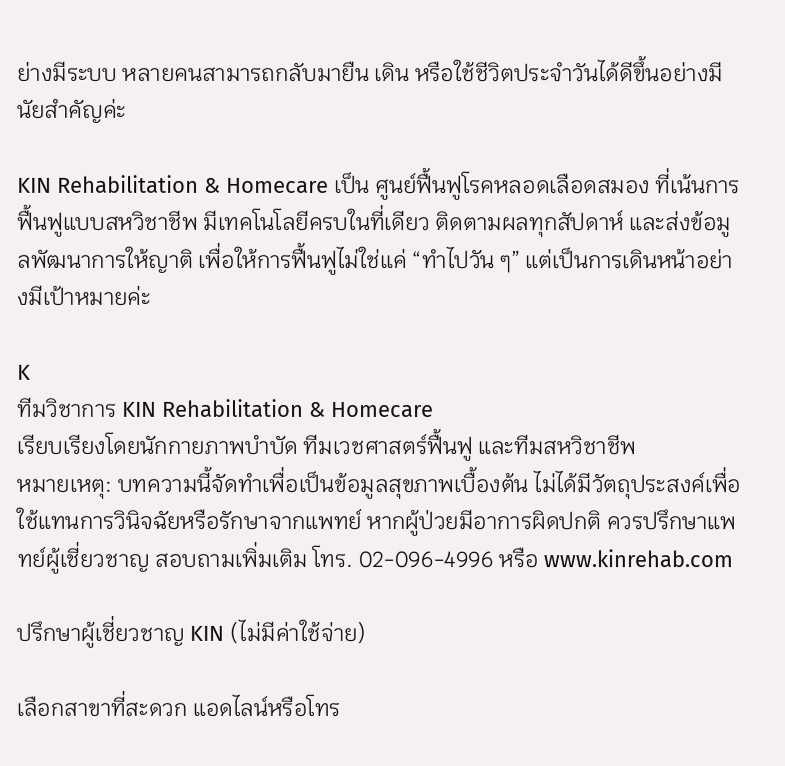ย่างมีระบบ หลายคนสามารถกลับมายืน เดิน หรือใช้ชีวิตประจำวันได้ดีขึ้นอย่างมีนัยสำคัญค่ะ

KIN Rehabilitation & Homecare เป็น ศูนย์ฟื้นฟูโรคหลอดเลือดสมอง ที่เน้นการฟื้นฟูแบบสหวิชาชีพ มีเทคโนโลยีครบในที่เดียว ติดตามผลทุกสัปดาห์ และส่งข้อมูลพัฒนาการให้ญาติ เพื่อให้การฟื้นฟูไม่ใช่แค่ “ทำไปวัน ๆ” แต่เป็นการเดินหน้าอย่างมีเป้าหมายค่ะ

K
ทีมวิชาการ KIN Rehabilitation & Homecare
เรียบเรียงโดยนักกายภาพบำบัด ทีมเวชศาสตร์ฟื้นฟู และทีมสหวิชาชีพ
หมายเหตุ: บทความนี้จัดทำเพื่อเป็นข้อมูลสุขภาพเบื้องต้น ไม่ได้มีวัตถุประสงค์เพื่อใช้แทนการวินิจฉัยหรือรักษาจากแพทย์ หากผู้ป่วยมีอาการผิดปกติ ควรปรึกษาแพทย์ผู้เชี่ยวชาญ สอบถามเพิ่มเติม โทร. 02-096-4996 หรือ www.kinrehab.com

ปรึกษาผู้เชี่ยวชาญ KIN (ไม่มีค่าใช้จ่าย)

เลือกสาขาที่สะดวก แอดไลน์หรือโทร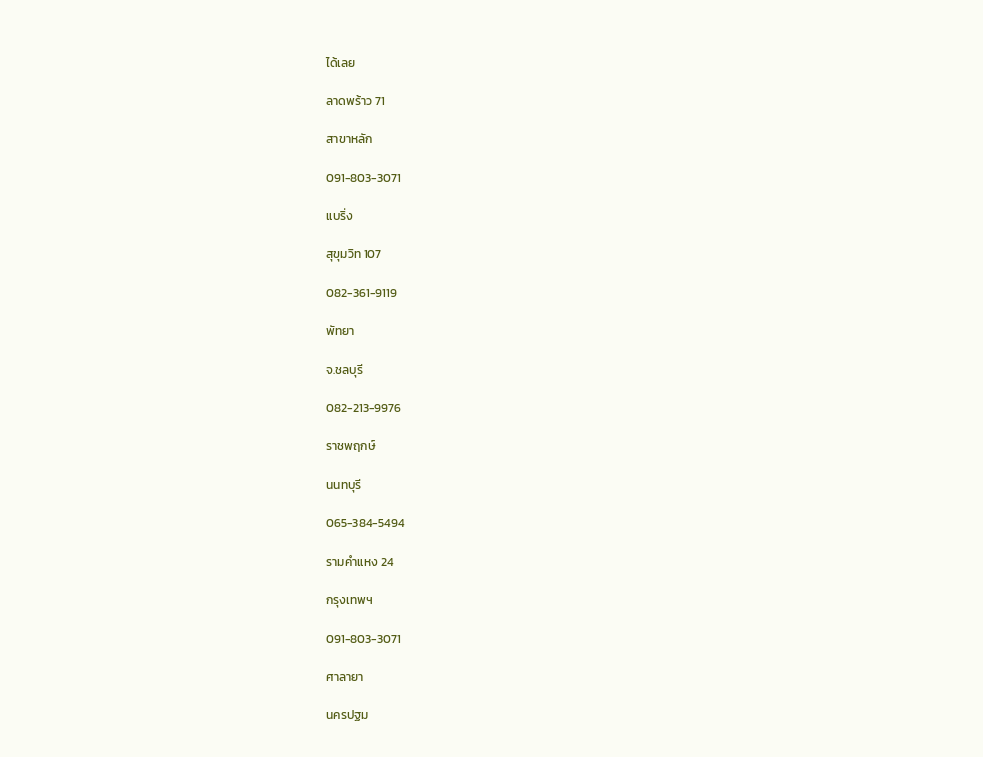ได้เลย

ลาดพร้าว 71

สาขาหลัก

091-803-3071

แบริ่ง

สุขุมวิท 107

082-361-9119

พัทยา

จ.ชลบุรี

082-213-9976

ราชพฤกษ์

นนทบุรี

065-384-5494

รามคำแหง 24

กรุงเทพฯ

091-803-3071

ศาลายา

นครปฐม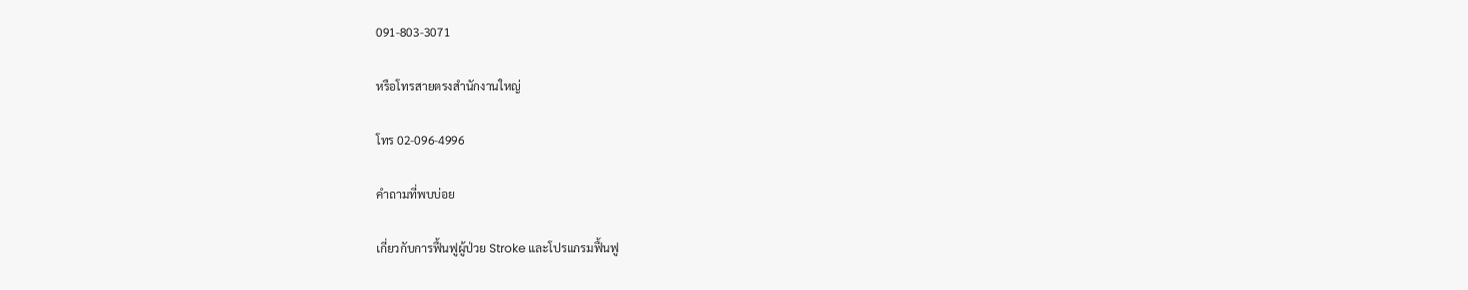091-803-3071

หรือโทรสายตรงสำนักงานใหญ่

โทร 02-096-4996

คำถามที่พบบ่อย

เกี่ยวกับการฟื้นฟูผู้ป่วย Stroke และโปรแกรมฟื้นฟู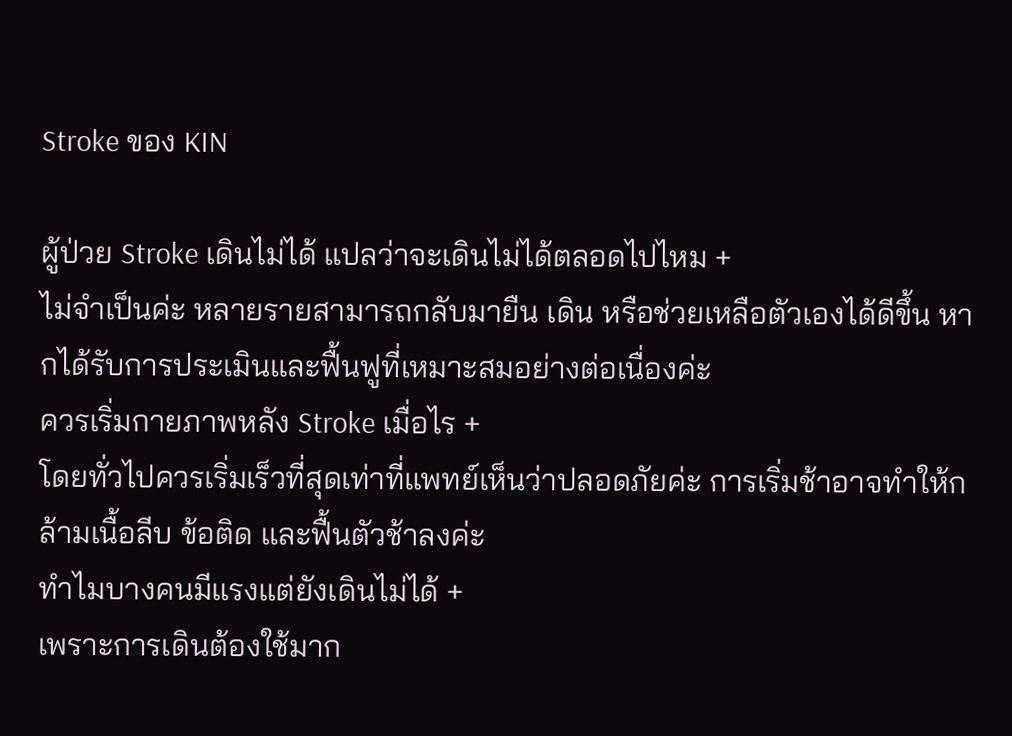Stroke ของ KIN

ผู้ป่วย Stroke เดินไม่ได้ แปลว่าจะเดินไม่ได้ตลอดไปไหม +
ไม่จำเป็นค่ะ หลายรายสามารถกลับมายืน เดิน หรือช่วยเหลือตัวเองได้ดีขึ้น หากได้รับการประเมินและฟื้นฟูที่เหมาะสมอย่างต่อเนื่องค่ะ
ควรเริ่มกายภาพหลัง Stroke เมื่อไร +
โดยทั่วไปควรเริ่มเร็วที่สุดเท่าที่แพทย์เห็นว่าปลอดภัยค่ะ การเริ่มช้าอาจทำให้กล้ามเนื้อลีบ ข้อติด และฟื้นตัวช้าลงค่ะ
ทำไมบางคนมีแรงแต่ยังเดินไม่ได้ +
เพราะการเดินต้องใช้มาก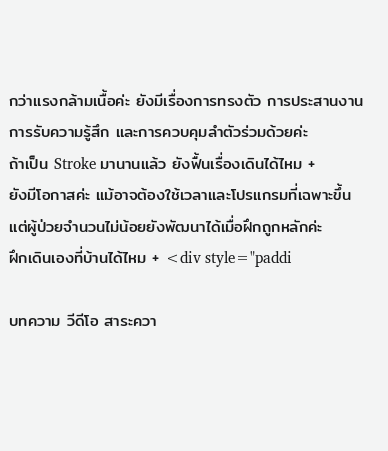กว่าแรงกล้ามเนื้อค่ะ ยังมีเรื่องการทรงตัว การประสานงาน การรับความรู้สึก และการควบคุมลำตัวร่วมด้วยค่ะ
ถ้าเป็น Stroke มานานแล้ว ยังฟื้นเรื่องเดินได้ไหม +
ยังมีโอกาสค่ะ แม้อาจต้องใช้เวลาและโปรแกรมที่เฉพาะขึ้น แต่ผู้ป่วยจำนวนไม่น้อยยังพัฒนาได้เมื่อฝึกถูกหลักค่ะ
ฝึกเดินเองที่บ้านได้ไหม + <div style="paddi

บทความ วีดีโอ สาระควา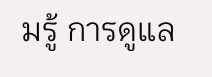มรู้ การดูแล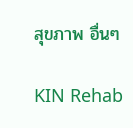สุขภาพ อื่นๆ

KIN Rehab